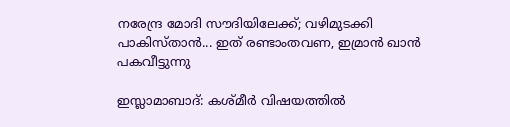നരേന്ദ്ര മോദി സൗദിയിലേക്ക്; വഴിമുടക്കി പാകിസ്താന്‍... ഇത് രണ്ടാംതവണ, ഇമ്രാന്‍ ഖാന്‍ പകവീട്ടുന്നു

ഇസ്ലാമാബാദ്: കശ്മീര്‍ വിഷയത്തില്‍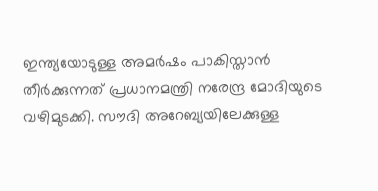ഇന്ത്യയോടുള്ള അമര്‍ഷം പാകിസ്താന്‍ തീര്‍ക്കുന്നത് പ്രധാനമന്ത്രി നരേന്ദ്ര മോദിയുടെ വഴിമുടക്കി. സൗദി അറേബ്യയിലേക്കുള്ള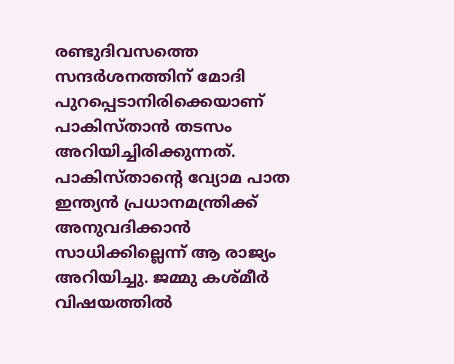രണ്ടുദിവസത്തെ സന്ദര്‍ശനത്തിന് മോദി പുറപ്പെടാനിരിക്കെയാണ് പാകിസ്താന്‍ തടസം അറിയിച്ചിരിക്കുന്നത്. പാകിസ്താന്റെ വ്യോമ പാത ഇന്ത്യന്‍ പ്രധാനമന്ത്രിക്ക് അനുവദിക്കാന്‍ സാധിക്കില്ലെന്ന് ആ രാജ്യം അറിയിച്ചു. ജമ്മു കശ്മീര്‍ വിഷയത്തില്‍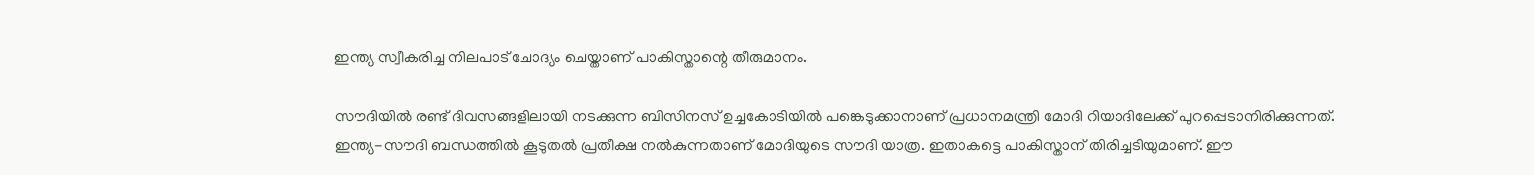ഇന്ത്യ സ്വീകരിച്ച നിലപാട് ചോദ്യം ചെയ്താണ് പാകിസ്താന്റെ തീരുമാനം.

സൗദിയില്‍ രണ്ട് ദിവസങ്ങളിലായി നടക്കുന്ന ബിസിനസ് ഉച്ചകോടിയില്‍ പങ്കെടുക്കാനാണ് പ്രധാനമന്ത്രി മോദി റിയാദിലേക്ക് പുറപ്പെടാനിരിക്കുന്നത്. ഇന്ത്യ-സൗദി ബന്ധത്തില്‍ കൂടുതല്‍ പ്രതീക്ഷ നല്‍കുന്നതാണ് മോദിയുടെ സൗദി യാത്ര. ഇതാകട്ടെ പാകിസ്താന് തിരിച്ചടിയുമാണ്. ഈ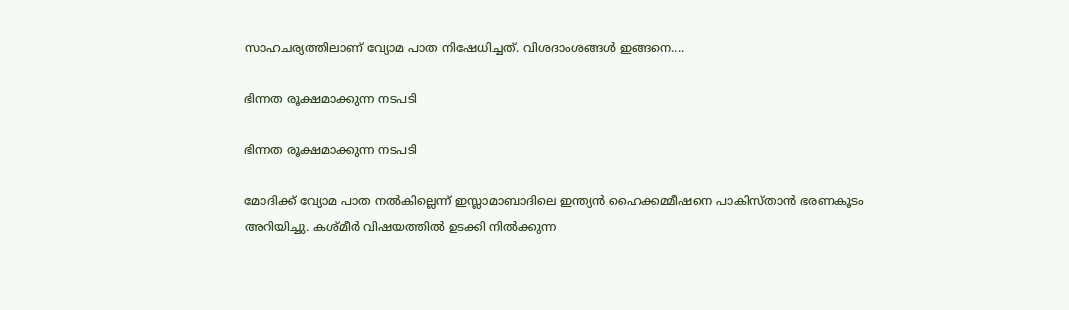സാഹചര്യത്തിലാണ് വ്യോമ പാത നിഷേധിച്ചത്. വിശദാംശങ്ങള്‍ ഇങ്ങനെ....

ഭിന്നത രൂക്ഷമാക്കുന്ന നടപടി

ഭിന്നത രൂക്ഷമാക്കുന്ന നടപടി

മോദിക്ക് വ്യോമ പാത നല്‍കില്ലെന്ന് ഇസ്ലാമാബാദിലെ ഇന്ത്യന്‍ ഹൈക്കമ്മീഷനെ പാകിസ്താന്‍ ഭരണകൂടം അറിയിച്ചു. കശ്മീര്‍ വിഷയത്തില്‍ ഉടക്കി നില്‍ക്കുന്ന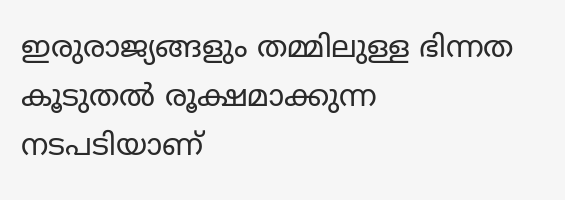ഇരുരാജ്യങ്ങളും തമ്മിലുള്ള ഭിന്നത കൂടുതല്‍ രൂക്ഷമാക്കുന്ന നടപടിയാണ്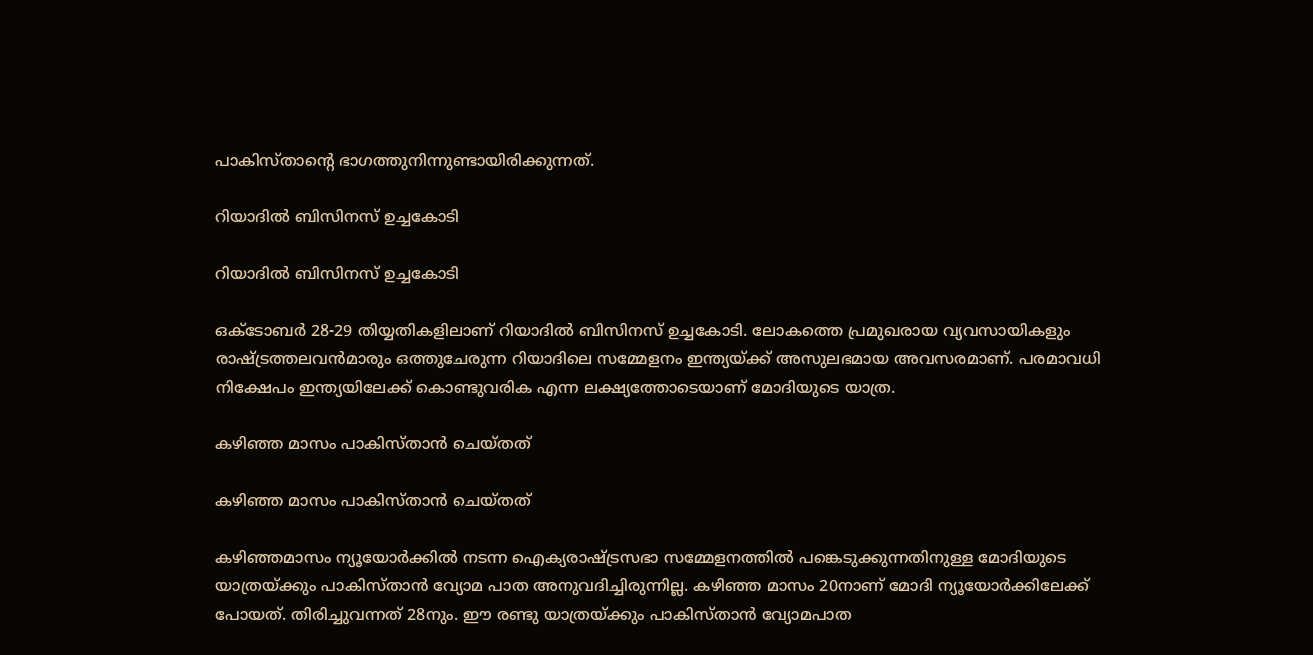പാകിസ്താന്റെ ഭാഗത്തുനിന്നുണ്ടായിരിക്കുന്നത്.

റിയാദില്‍ ബിസിനസ് ഉച്ചകോടി

റിയാദില്‍ ബിസിനസ് ഉച്ചകോടി

ഒക്ടോബര്‍ 28-29 തിയ്യതികളിലാണ് റിയാദില്‍ ബിസിനസ് ഉച്ചകോടി. ലോകത്തെ പ്രമുഖരായ വ്യവസായികളും രാഷ്ട്രത്തലവന്‍മാരും ഒത്തുചേരുന്ന റിയാദിലെ സമ്മേളനം ഇന്ത്യയ്ക്ക് അസുലഭമായ അവസരമാണ്. പരമാവധി നിക്ഷേപം ഇന്ത്യയിലേക്ക് കൊണ്ടുവരിക എന്ന ലക്ഷ്യത്തോടെയാണ് മോദിയുടെ യാത്ര.

കഴിഞ്ഞ മാസം പാകിസ്താന്‍ ചെയ്തത്

കഴിഞ്ഞ മാസം പാകിസ്താന്‍ ചെയ്തത്

കഴിഞ്ഞമാസം ന്യൂയോര്‍ക്കില്‍ നടന്ന ഐക്യരാഷ്ട്രസഭാ സമ്മേളനത്തില്‍ പങ്കെടുക്കുന്നതിനുള്ള മോദിയുടെ യാത്രയ്ക്കും പാകിസ്താന്‍ വ്യോമ പാത അനുവദിച്ചിരുന്നില്ല. കഴിഞ്ഞ മാസം 20നാണ് മോദി ന്യൂയോര്‍ക്കിലേക്ക് പോയത്. തിരിച്ചുവന്നത് 28നും. ഈ രണ്ടു യാത്രയ്ക്കും പാകിസ്താന്‍ വ്യോമപാത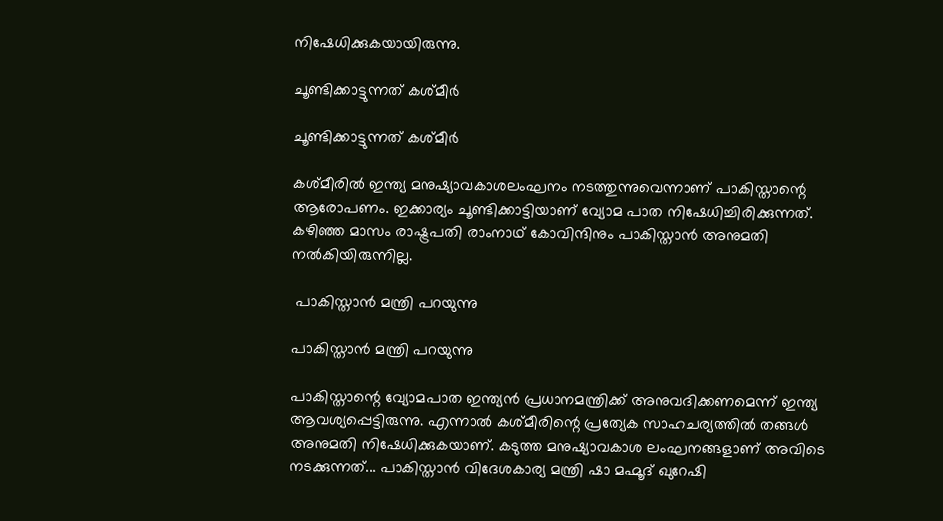നിഷേധിക്കുകയായിരുന്നു.

ചൂണ്ടിക്കാട്ടുന്നത് കശ്മീര്‍

ചൂണ്ടിക്കാട്ടുന്നത് കശ്മീര്‍

കശ്മീരില്‍ ഇന്ത്യ മനുഷ്യാവകാശലംഘനം നടത്തുന്നുവെന്നാണ് പാകിസ്താന്റെ ആരോപണം. ഇക്കാര്യം ചൂണ്ടിക്കാട്ടിയാണ് വ്യോമ പാത നിഷേധിച്ചിരിക്കുന്നത്. കഴിഞ്ഞ മാസം രാഷ്ട്രപതി രാംനാഥ് കോവിന്ദിനും പാകിസ്താന്‍ അനുമതി നല്‍കിയിരുന്നില്ല.

 പാകിസ്താന്‍ മന്ത്രി പറയുന്നു

പാകിസ്താന്‍ മന്ത്രി പറയുന്നു

പാകിസ്താന്റെ വ്യോമപാത ഇന്ത്യന്‍ പ്രധാനമന്ത്രിക്ക് അനുവദിക്കണമെന്ന് ഇന്ത്യ ആവശ്യപ്പെട്ടിരുന്നു. എന്നാല്‍ കശ്മീരിന്റെ പ്രത്യേക സാഹചര്യത്തില്‍ തങ്ങള്‍ അനുമതി നിഷേധിക്കുകയാണ്. കടുത്ത മനുഷ്യാവകാശ ലംഘനങ്ങളാണ് അവിടെ നടക്കുന്നത്... പാകിസ്താന്‍ വിദേശകാര്യ മന്ത്രി ഷാ മഹ്മൂദ് ഖുറേഷി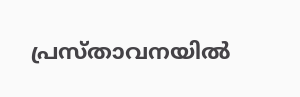പ്രസ്താവനയില്‍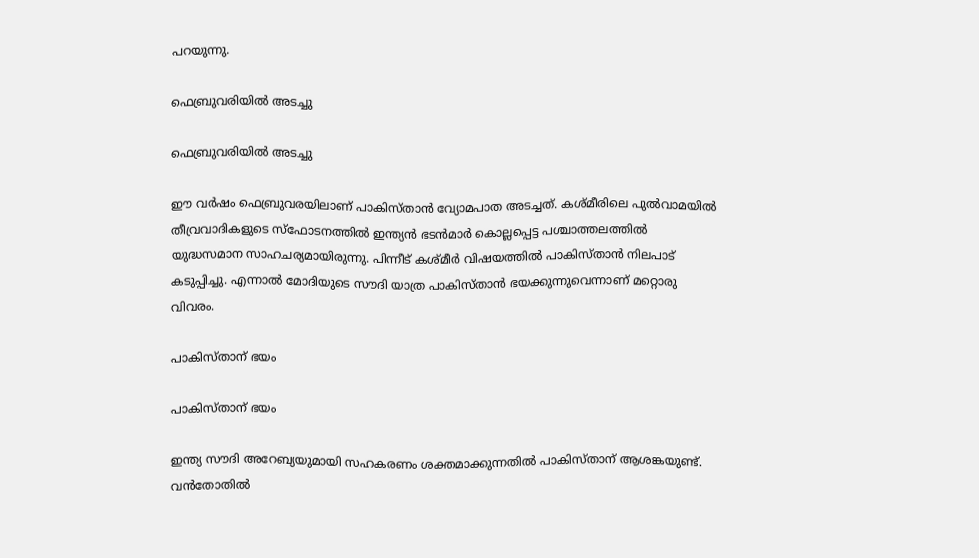പറയുന്നു.

ഫെബ്രുവരിയില്‍ അടച്ചു

ഫെബ്രുവരിയില്‍ അടച്ചു

ഈ വര്‍ഷം ഫെബ്രുവരയിലാണ് പാകിസ്താന്‍ വ്യോമപാത അടച്ചത്. കശ്മീരിലെ പുല്‍വാമയില്‍ തീവ്രവാദികളുടെ സ്‌ഫോടനത്തില്‍ ഇന്ത്യന്‍ ഭടന്‍മാര്‍ കൊല്ലപ്പെട്ട പശ്ചാത്തലത്തില്‍ യുദ്ധസമാന സാഹചര്യമായിരുന്നു. പിന്നീട് കശ്മീര്‍ വിഷയത്തില്‍ പാകിസ്താന്‍ നിലപാട് കടുപ്പിച്ചു. എന്നാല്‍ മോദിയുടെ സൗദി യാത്ര പാകിസ്താന്‍ ഭയക്കുന്നുവെന്നാണ് മറ്റൊരു വിവരം.

പാകിസ്താന് ഭയം

പാകിസ്താന് ഭയം

ഇന്ത്യ സൗദി അറേബ്യയുമായി സഹകരണം ശക്തമാക്കുന്നതില്‍ പാകിസ്താന് ആശങ്കയുണ്ട്. വന്‍തോതില്‍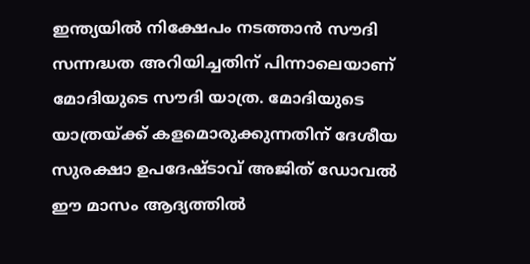ഇന്ത്യയില്‍ നിക്ഷേപം നടത്താന്‍ സൗദി സന്നദ്ധത അറിയിച്ചതിന് പിന്നാലെയാണ് മോദിയുടെ സൗദി യാത്ര. മോദിയുടെ യാത്രയ്ക്ക് കളമൊരുക്കുന്നതിന് ദേശീയ സുരക്ഷാ ഉപദേഷ്ടാവ് അജിത് ഡോവല്‍ ഈ മാസം ആദ്യത്തില്‍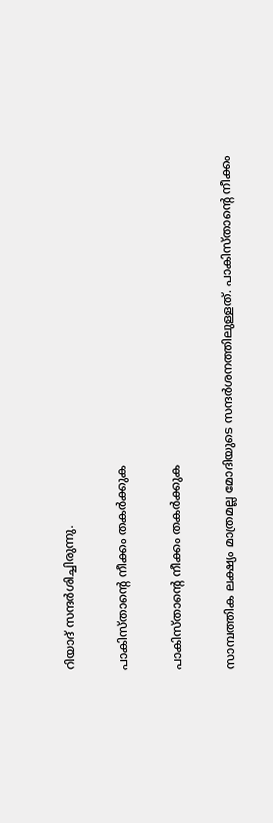റിയാദ് സന്ദര്‍ശിച്ചിരുന്നു.

പാകിസ്താന്റെ നീക്കം തകര്‍ക്കുക

പാകിസ്താന്റെ നീക്കം തകര്‍ക്കുക

സാമ്പത്തിക ലക്ഷ്യം മാത്രമല്ല മോദിയുടെ സന്ദര്‍ശനത്തിലുള്ളത്. പാകിസ്താന്റെ നീക്കം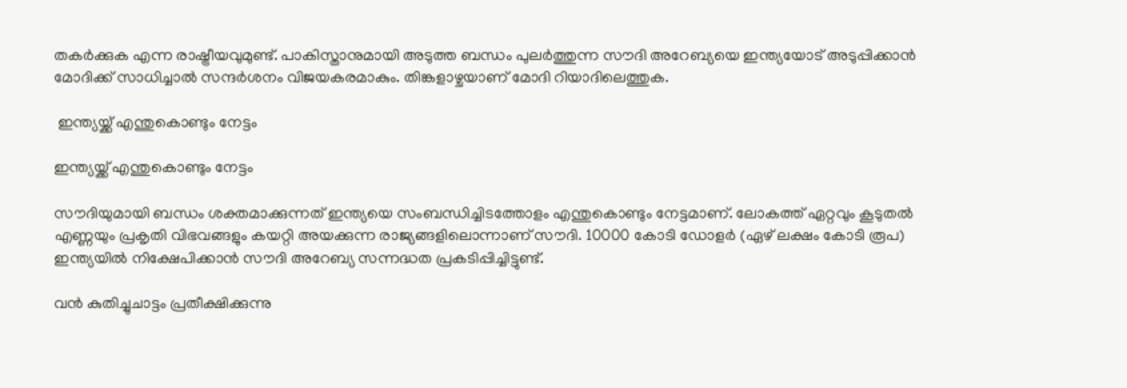തകര്‍ക്കുക എന്ന രാഷ്ട്രീയവുമുണ്ട്. പാകിസ്താനുമായി അടുത്ത ബന്ധം പുലര്‍ത്തുന്ന സൗദി അറേബ്യയെ ഇന്ത്യയോട് അടുപ്പിക്കാന്‍ മോദിക്ക് സാധിച്ചാല്‍ സന്ദര്‍ശനം വിജയകരമാകും. തിങ്കളാഴ്ചയാണ് മോദി റിയാദിലെത്തുക.

 ഇന്ത്യയ്ക്ക് എന്തുകൊണ്ടും നേട്ടം

ഇന്ത്യയ്ക്ക് എന്തുകൊണ്ടും നേട്ടം

സൗദിയുമായി ബന്ധം ശക്തമാക്കുന്നത് ഇന്ത്യയെ സംബന്ധിച്ചിടത്തോളം എന്തുകൊണ്ടും നേട്ടമാണ്. ലോകത്ത് ഏറ്റവും കൂടുതല്‍ എണ്ണയും പ്രകൃതി വിഭവങ്ങളും കയറ്റി അയക്കുന്ന രാജ്യങ്ങളിലൊന്നാണ് സൗദി. 10000 കോടി ഡോളര്‍ (ഏഴ് ലക്ഷം കോടി രൂപ) ഇന്ത്യയില്‍ നിക്ഷേപിക്കാന്‍ സൗദി അറേബ്യ സന്നദ്ധത പ്രകടിപ്പിച്ചിട്ടുണ്ട്.

വന്‍ കുതിച്ചുചാട്ടം പ്രതീക്ഷിക്കുന്നു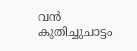വന്‍ കുതിച്ചുചാട്ടം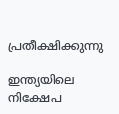പ്രതീക്ഷിക്കുന്നു

ഇന്ത്യയിലെ നിക്ഷേപ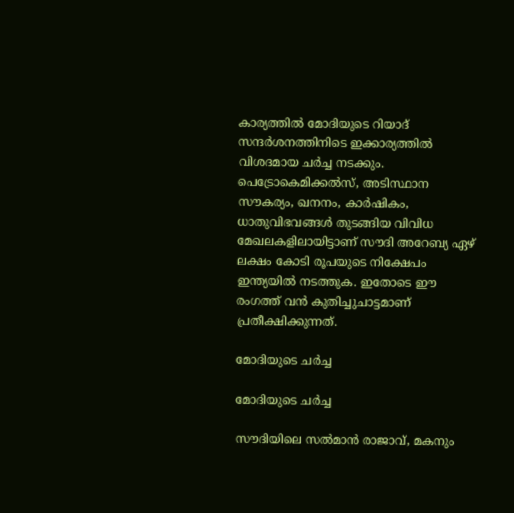കാര്യത്തില്‍ മോദിയുടെ റിയാദ് സന്ദര്‍ശനത്തിനിടെ ഇക്കാര്യത്തില്‍ വിശദമായ ചര്‍ച്ച നടക്കും. പെട്രോകെമിക്കല്‍സ്, അടിസ്ഥാന സൗകര്യം, ഖനനം, കാര്‍ഷികം, ധാതുവിഭവങ്ങള്‍ തുടങ്ങിയ വിവിധ മേഖലകളിലായിട്ടാണ് സൗദി അറേബ്യ ഏഴ് ലക്ഷം കോടി രൂപയുടെ നിക്ഷേപം ഇന്ത്യയില്‍ നടത്തുക. ഇതോടെ ഈ രംഗത്ത് വന്‍ കുതിച്ചുചാട്ടമാണ് പ്രതീക്ഷിക്കുന്നത്.

മോദിയുടെ ചര്‍ച്ച

മോദിയുടെ ചര്‍ച്ച

സൗദിയിലെ സല്‍മാന്‍ രാജാവ്, മകനും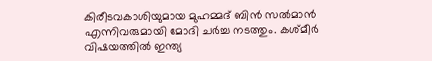കിരീടവകാശിയുമായ മുഹമ്മദ് ബിന്‍ സല്‍മാന്‍ എന്നിവരുമായി മോദി ചര്‍ച്ച നടത്തും. കശ്മീര്‍ വിഷയത്തില്‍ ഇന്ത്യ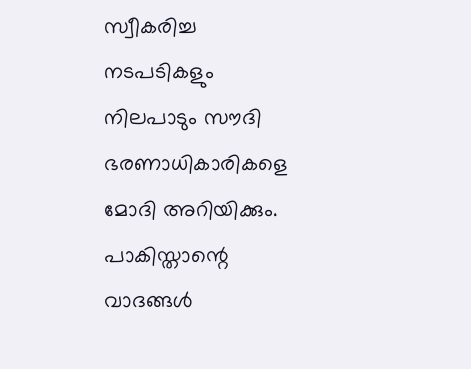സ്വീകരിച്ച നടപടികളും നിലപാടും സൗദി ഭരണാധികാരികളെ മോദി അറിയിക്കും. പാകിസ്താന്റെ വാദങ്ങള്‍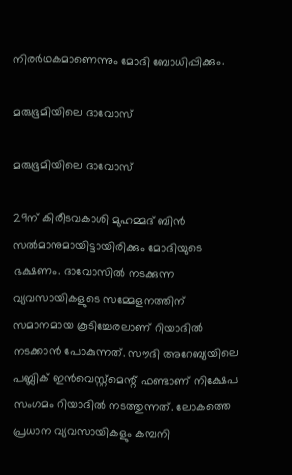നിരര്‍ഥകമാണെന്നും മോദി ബോധിപ്പിക്കും.

മരുഭൂമിയിലെ ദാവോസ്

മരുഭൂമിയിലെ ദാവോസ്

29ന് കിരീടവകാശി മുഹമ്മദ് ബിന്‍ സല്‍മാനുമായിട്ടായിരിക്കും മോദിയുടെ ഭക്ഷണം. ദാവോസില്‍ നടക്കുന്ന വ്യവസായികളുടെ സമ്മേളനത്തിന് സമാനമായ കൂടിച്ചേരലാണ് റിയാദില്‍ നടക്കാന്‍ പോകുന്നത്. സൗദി അറേബ്യയിലെ പബ്ലിക് ഇന്‍വെസ്റ്റ്‌മെന്റ് ഫണ്ടാണ് നിക്ഷേപ സംഗമം റിയാദില്‍ നടത്തുന്നത്. ലോകത്തെ പ്രധാന വ്യവസായികളും കമ്പനി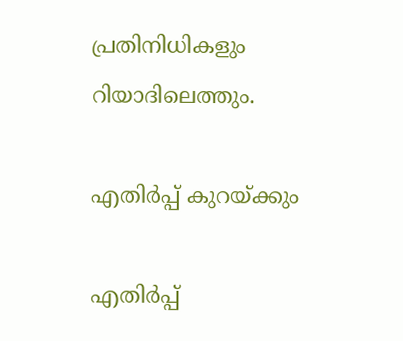പ്രതിനിധികളും റിയാദിലെത്തും.

എതിര്‍പ്പ് കുറയ്ക്കും

എതിര്‍പ്പ്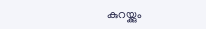കുറയ്ക്കും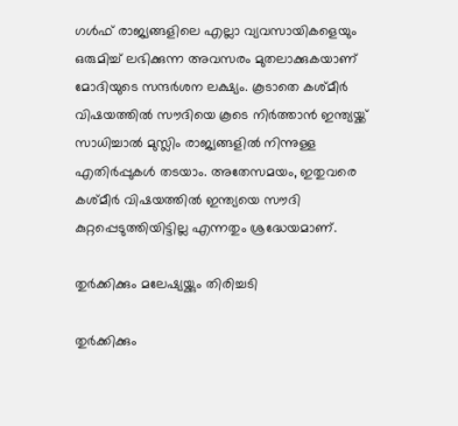ഗള്‍ഫ് രാജ്യങ്ങളിലെ എല്ലാ വ്യവസായികളെയും ഒരുമിച്ച് ലഭിക്കുന്ന അവസരം മുതലാക്കുകയാണ് മോദിയുടെ സന്ദര്‍ശന ലക്ഷ്യം. കൂടാതെ കശ്മീര്‍ വിഷയത്തില്‍ സൗദിയെ കൂടെ നിര്‍ത്താന്‍ ഇന്ത്യയ്ക്ക് സാധിച്ചാല്‍ മുസ്ലിം രാജ്യങ്ങളില്‍ നിന്നുള്ള എതിര്‍പ്പുകള്‍ തടയാം. അതേസമയം, ഇതുവരെ കശ്മീര്‍ വിഷയത്തില്‍ ഇന്ത്യയെ സൗദി കുറ്റപ്പെടുത്തിയിട്ടില്ല എന്നതും ശ്രദ്ധേയമാണ്.

തുര്‍ക്കിക്കും മലേഷ്യയ്ക്കും തിരിച്ചടി

തുര്‍ക്കിക്കും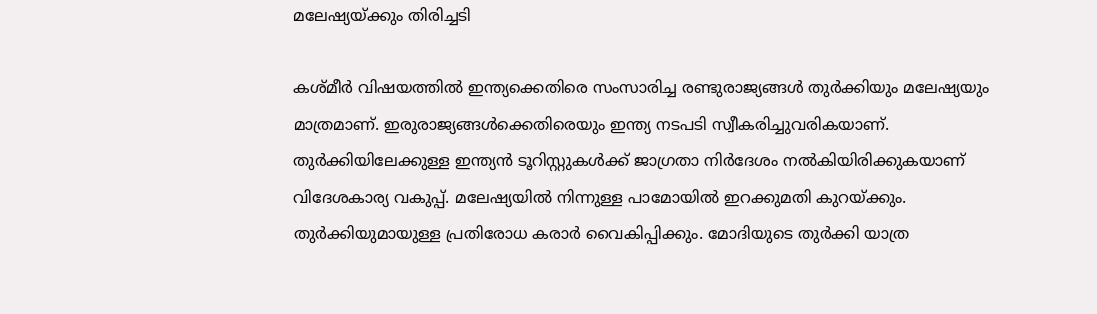മലേഷ്യയ്ക്കും തിരിച്ചടി

കശ്മീര്‍ വിഷയത്തില്‍ ഇന്ത്യക്കെതിരെ സംസാരിച്ച രണ്ടുരാജ്യങ്ങള്‍ തുര്‍ക്കിയും മലേഷ്യയും മാത്രമാണ്. ഇരുരാജ്യങ്ങള്‍ക്കെതിരെയും ഇന്ത്യ നടപടി സ്വീകരിച്ചുവരികയാണ്. തുര്‍ക്കിയിലേക്കുള്ള ഇന്ത്യന്‍ ടൂറിസ്റ്റുകള്‍ക്ക് ജാഗ്രതാ നിര്‍ദേശം നല്‍കിയിരിക്കുകയാണ് വിദേശകാര്യ വകുപ്പ്. മലേഷ്യയില്‍ നിന്നുള്ള പാമോയില്‍ ഇറക്കുമതി കുറയ്ക്കും. തുര്‍ക്കിയുമായുള്ള പ്രതിരോധ കരാര്‍ വൈകിപ്പിക്കും. മോദിയുടെ തുര്‍ക്കി യാത്ര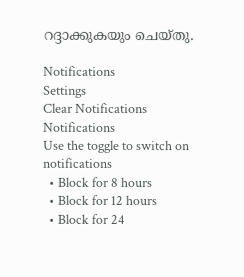റദ്ദാക്കുകയും ചെയ്തു.

Notifications
Settings
Clear Notifications
Notifications
Use the toggle to switch on notifications
  • Block for 8 hours
  • Block for 12 hours
  • Block for 24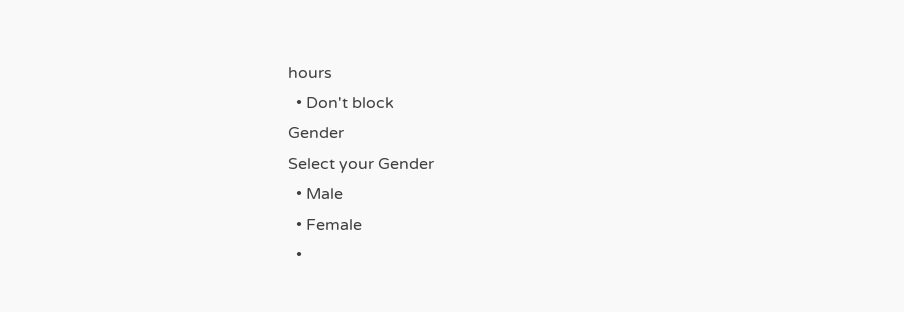hours
  • Don't block
Gender
Select your Gender
  • Male
  • Female
  •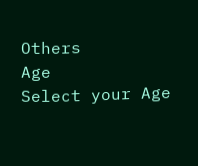Others
Age
Select your Age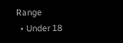Range
  • Under 18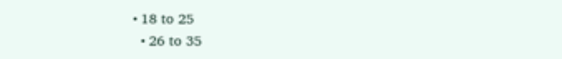• 18 to 25
  • 26 to 35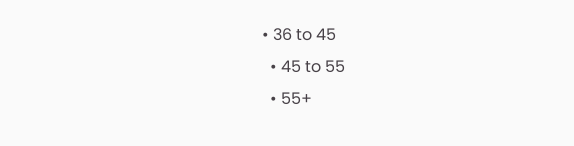• 36 to 45
  • 45 to 55
  • 55+